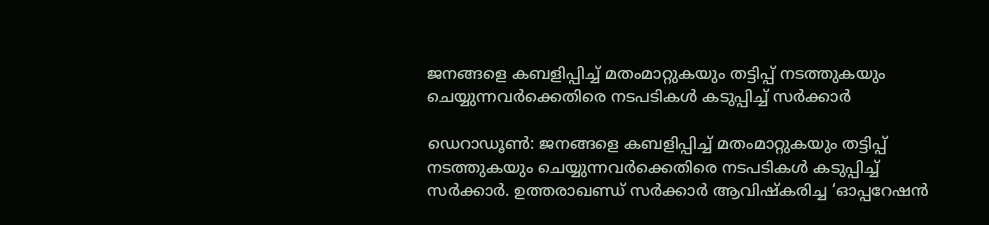ജനങ്ങളെ കബളിപ്പിച്ച് മതംമാറ്റുകയും തട്ടിപ്പ് നടത്തുകയും ചെയ്യുന്നവർക്കെതിരെ നടപടികൾ കടുപ്പിച്ച് സർക്കാർ

ഡെറാഡൂൺ: ജനങ്ങളെ കബളിപ്പിച്ച് മതംമാറ്റുകയും തട്ടിപ്പ് നടത്തുകയും ചെയ്യുന്നവർക്കെതിരെ നടപടികൾ കടുപ്പിച്ച് സർക്കാർ. ഉത്തരാഖണ്ഡ് സർക്കാർ ആവിഷ്‌കരിച്ച ‘ഓപ്പറേഷൻ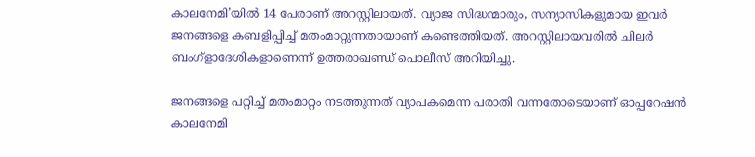കാലനേമി’യിൽ 14 പേരാണ് അറസ്റ്റിലായത്. വ്യാജ സിദ്ധന്മാരും, സന്യാസികളുമായ ഇവർ ജനങ്ങളെ കബളിപ്പിച്ച് മതംമാറ്റുന്നതായാണ് കണ്ടെത്തിയത്. അറസ്റ്റിലായവരിൽ ചിലർ ബംഗ്ളാദേശികളാണെന്ന് ഉത്തരാഖണ്ഡ് പൊലീസ് അറിയിച്ചു.

ജനങ്ങളെ പറ്റിച്ച് മതംമാറ്റം നടത്തുന്നത് വ്യാപകമെന്ന പരാതി വന്നതോടെയാണ് ഓപ്പറേഷൻ കാലനേമി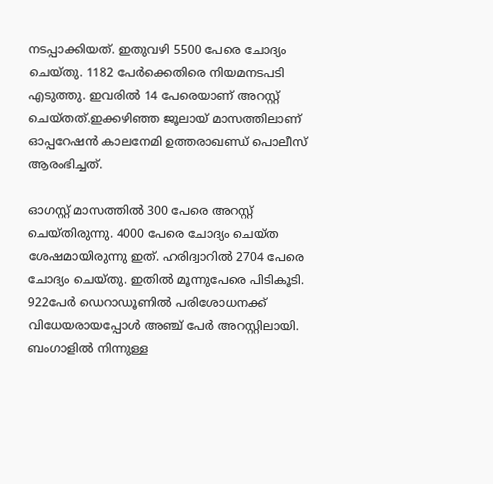നടപ്പാക്കിയത്. ഇതുവഴി 5500 പേരെ ചോദ്യം ചെയ്‌തു. 1182 പേർക്കെതിരെ നിയമനടപടി എടുത്തു. ഇവരിൽ 14 പേരെയാണ് അറസ്റ്റ് ചെയ്‌തത്.ഇക്കഴിഞ്ഞ ജൂലായ് മാസത്തിലാണ് ഓപ്പറേഷൻ കാലനേമി ഉത്തരാഖണ്ഡ് പൊലീസ് ആരംഭിച്ചത്.

ഓഗസ്റ്റ് മാസത്തിൽ 300 പേരെ അറസ്റ്റ് ചെയ്‌തിരുന്നു. 4000 പേരെ ചോദ്യം ചെയ്‌ത ശേഷമായിരുന്നു ഇത്. ഹരിദ്വാറിൽ 2704 പേരെ ചോദ്യം ചെയ്‌തു. ഇതിൽ മൂന്നുപേരെ പിടികൂടി. 922പേർ ഡെറാഡൂണിൽ പരിശോധനക്ക് വിധേയരായപ്പോൾ അഞ്ച് പേർ അറസ്റ്റിലായി. ബംഗാളിൽ നിന്നുള്ള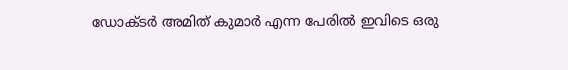ഡോക്‌ടർ അമിത് കുമാർ എന്ന പേരിൽ ഇവിടെ ഒരു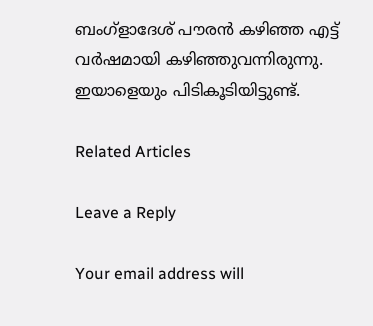ബംഗ്ളാദേശ് പൗരൻ കഴിഞ്ഞ എട്ട് വർഷമായി കഴിഞ്ഞുവന്നിരുന്നു. ഇയാളെയും പിടികൂടിയിട്ടുണ്ട്.

Related Articles

Leave a Reply

Your email address will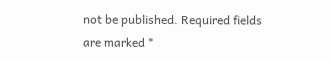not be published. Required fields are marked *